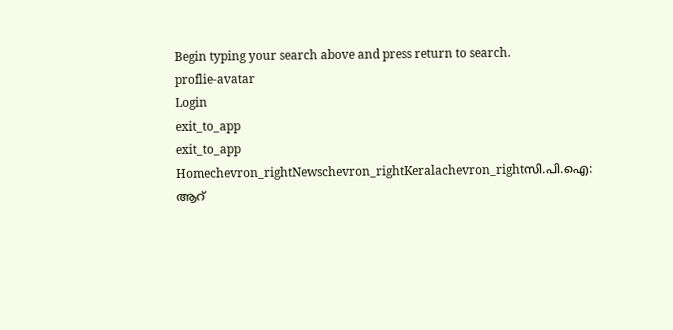Begin typing your search above and press return to search.
proflie-avatar
Login
exit_to_app
exit_to_app
Homechevron_rightNewschevron_rightKeralachevron_rightസി.പി.ഐ: ആറ്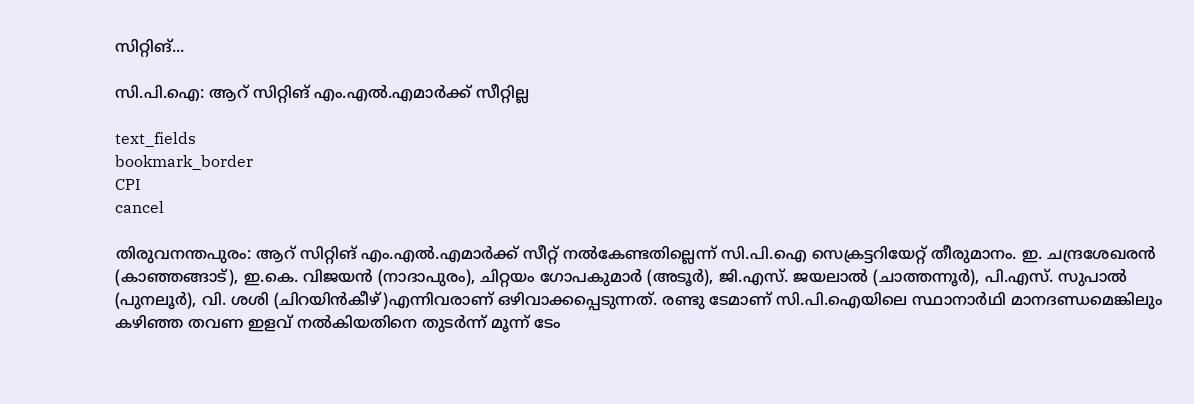സിറ്റിങ്...

സി.പി.ഐ: ആറ് സിറ്റിങ് എം.എൽ.എമാർക്ക് സീറ്റില്ല

text_fields
bookmark_border
CPI
cancel

തിരുവനന്തപുരം: ആറ് സിറ്റിങ് എം.എൽ.എമാർക്ക് സീറ്റ് നൽകേണ്ടതില്ലെന്ന് സി.പി.ഐ സെക്രട്ടറിയേറ്റ് തീരുമാനം. ഇ. ചന്ദ്രശേഖരന്‍ (കാഞ്ഞങ്ങാട്), ഇ.കെ. വിജയൻ (നാദാപുരം), ചിറ്റയം ഗോപകുമാർ (അടൂർ), ജി.എസ്. ജയലാൽ (ചാത്തന്നൂർ), പി.എസ്. സുപാൽ (പുനലൂര്‍), വി. ശശി (ചിറയിന്‍കീഴ്)എന്നിവരാണ് ഒഴിവാക്കപ്പെടുന്നത്. രണ്ടു ടേമാണ് സി.പി.ഐയിലെ സ്ഥാനാർഥി മാനദണ്ഡമെങ്കിലും കഴിഞ്ഞ തവണ ഇളവ് നൽകിയതിനെ തുടർന്ന് മൂന്ന് ടേം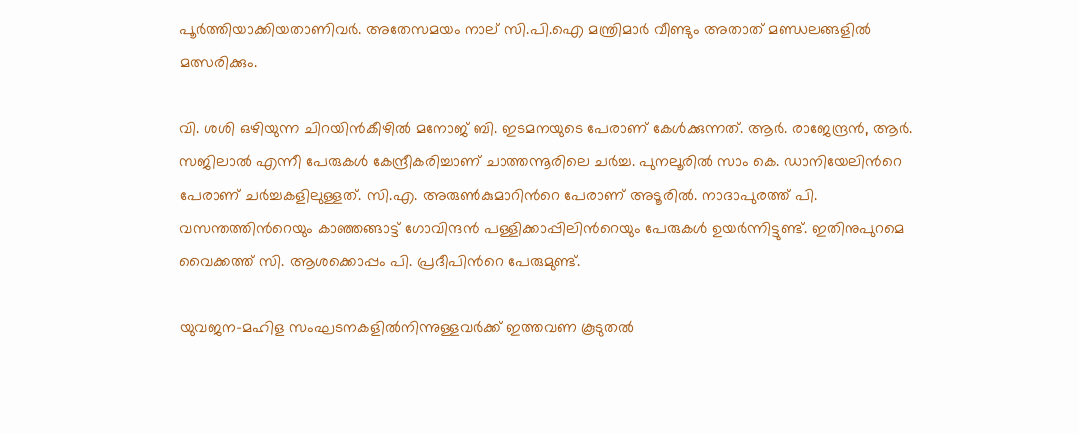പൂർത്തിയാക്കിയതാണിവർ. അതേസമയം നാല് സി.പി.ഐ മന്ത്രിമാർ വീണ്ടും അതാത് മണ്ഡലങ്ങളിൽ മത്സരിക്കും.

വി. ശശി ഒഴിയുന്ന ചിറയിൻകീഴിൽ മനോജ് ബി. ഇടമനയുടെ പേരാണ് കേൾക്കുന്നത്. ആർ. രാജേന്ദ്രൻ, ആർ. സജിലാൽ എന്നീ പേരുകൾ കേന്ദ്രീകരിച്ചാണ് ചാത്തന്നൂരിലെ ചർച്ച. പുനലൂരിൽ സാം കെ. ഡാനിയേലിന്‍റെ പേരാണ് ചർച്ചകളിലുള്ളത്. സി.എ. അരുൺകുമാറിന്‍റെ പേരാണ് അടൂരിൽ. നാദാപുരത്ത് പി. വസന്തത്തിന്‍റെയും കാഞ്ഞങ്ങാട്ട് ഗോവിന്ദൻ പള്ളിക്കാപ്പിലിന്‍റെയും പേരുകൾ ഉയർന്നിട്ടുണ്ട്. ഇതിനുപുറമെ വൈക്കത്ത് സി. ആശക്കൊപ്പം പി. പ്രദീപിന്‍റെ പേരുമുണ്ട്.

യുവജന-മഹിള സംഘടനകളിൽനിന്നുള്ളവർക്ക് ഇത്തവണ കൂടുതൽ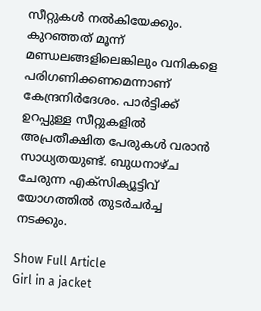സീറ്റുകൾ നൽകിയേക്കും. കുറഞ്ഞത് മൂന്ന് മണ്ഡലങ്ങളിലെങ്കിലും വനികളെ പരിഗണിക്കണമെന്നാണ് കേന്ദ്രനിർദേശം. പാർട്ടിക്ക് ഉറപ്പുള്ള സീറ്റുകളിൽ അപ്രതീക്ഷിത പേരുകൾ വരാൻ സാധ്യതയുണ്ട്. ബുധനാഴ്ച ചേരുന്ന എക്സിക്യൂട്ടിവ് യോഗത്തിൽ തുടർചർച്ച നടക്കും.

Show Full Article
Girl in a jacket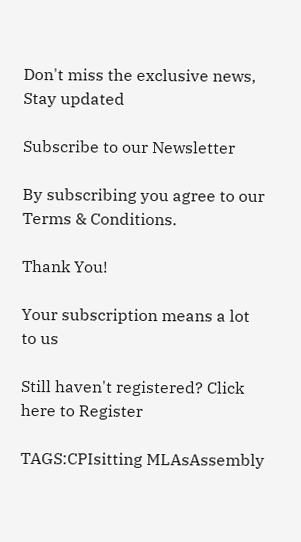Don't miss the exclusive news, Stay updated

Subscribe to our Newsletter

By subscribing you agree to our Terms & Conditions.

Thank You!

Your subscription means a lot to us

Still haven't registered? Click here to Register

TAGS:CPIsitting MLAsAssembly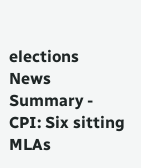elections
News Summary - CPI: Six sitting MLAs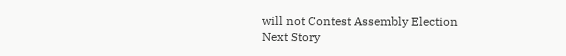will not Contest Assembly Election
Next Story